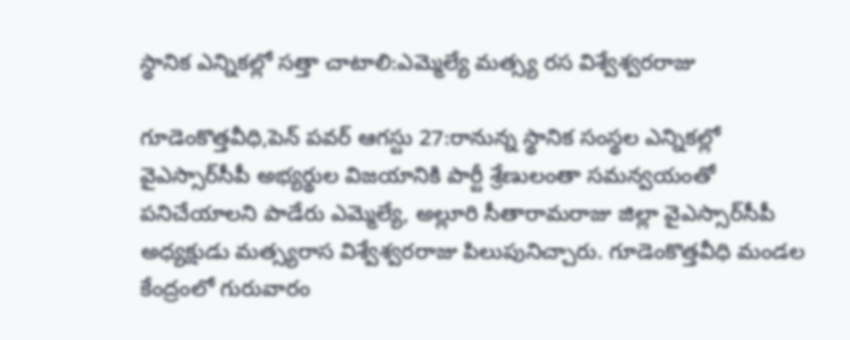స్థానిక ఎన్నికల్లో సత్తా చాటాలి:ఎమ్మెల్యే మత్స్య రస విశ్వేశ్వరరాజు

గూడెంకొత్తవీధి,పెన్ పవర్ ఆగస్టు 27:రానున్న స్థానిక సంస్థల ఎన్నికల్లో వైఎస్సార్‌సీపీ అభ్యర్థుల విజయానికి పార్టీ శ్రేణులంతా సమన్వయంతో పనిచేయాలని పాడేరు ఎమ్మెల్యే, అల్లూరి సీతారామరాజు జిల్లా వైఎస్సార్‌సీపీ అధ్యక్షుడు మత్స్యరాస విశ్వేశ్వరరాజు పిలుపునిచ్చారు. గూడెంకొత్తవీధి మండల కేంద్రంలో గురువారం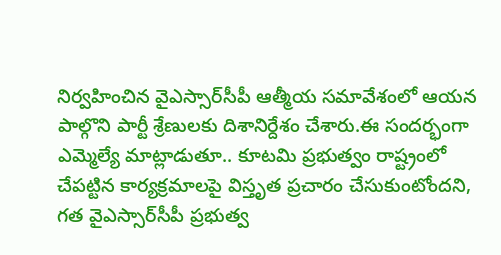నిర్వహించిన వైఎస్సార్‌సీపీ ఆత్మీయ సమావేశంలో ఆయన పాల్గొని పార్టీ శ్రేణులకు దిశానిర్దేశం చేశారు.ఈ సందర్భంగా ఎమ్మెల్యే మాట్లాడుతూ.. కూటమి ప్రభుత్వం రాష్ట్రంలో చేపట్టిన కార్యక్రమాలపై విస్తృత ప్రచారం చేసుకుంటోందని, గత వైఎస్సార్‌సీపీ ప్రభుత్వ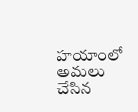హయాంలో అమలు చేసిన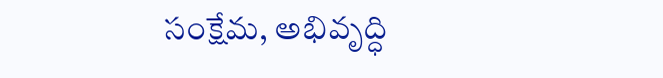సంక్షేమ, అభివృద్ధి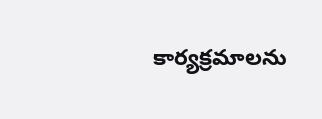కార్యక్రమాలను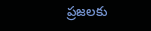ప్రజలకు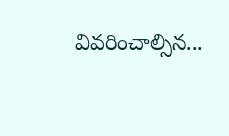వివరించాల్సిన...